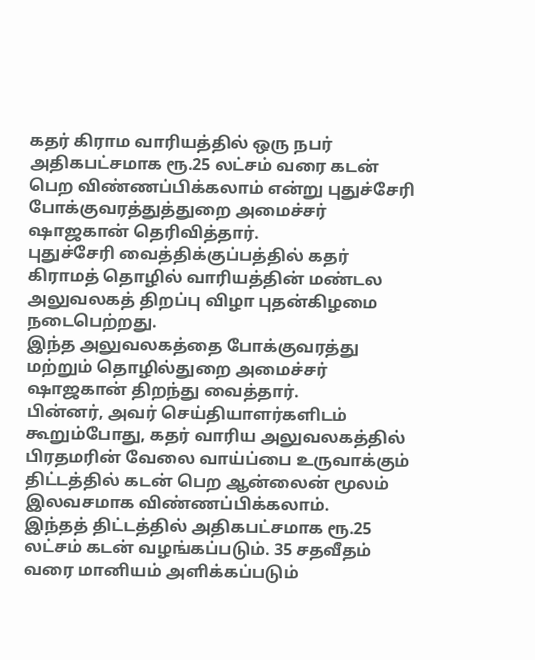கதர் கிராம வாரியத்தில் ஒரு நபர் அதிகபட்சமாக ரூ.25 லட்சம் வரை கடன் பெற விண்ணப்பிக்கலாம் என்று புதுச்சேரி போக்குவரத்துத்துறை அமைச்சர் ஷாஜகான் தெரிவித்தார்.
புதுச்சேரி வைத்திக்குப்பத்தில் கதர் கிராமத் தொழில் வாரியத்தின் மண்டல அலுவலகத் திறப்பு விழா புதன்கிழமை நடைபெற்றது.
இந்த அலுவலகத்தை போக்குவரத்து மற்றும் தொழில்துறை அமைச்சர் ஷாஜகான் திறந்து வைத்தார்.
பின்னர், அவர் செய்தியாளர்களிடம் கூறும்போது, கதர் வாரிய அலுவலகத்தில் பிரதமரின் வேலை வாய்ப்பை உருவாக்கும் திட்டத்தில் கடன் பெற ஆன்லைன் மூலம் இலவசமாக விண்ணப்பிக்கலாம்.
இந்தத் திட்டத்தில் அதிகபட்சமாக ரூ.25 லட்சம் கடன் வழங்கப்படும். 35 சதவீதம் வரை மானியம் அளிக்கப்படும்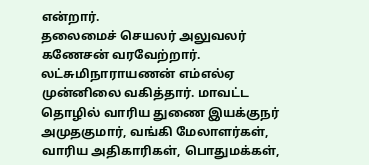என்றார்.
தலைமைச் செயலர் அலுவலர் கணேசன் வரவேற்றார். லட்சுமிநாராயணன் எம்எல்ஏ முன்னிலை வகித்தார். மாவட்ட தொழில் வாரிய துணை இயக்குநர் அமுதகுமார், வங்கி மேலாளர்கள், வாரிய அதிகாரிகள், பொதுமக்கள்,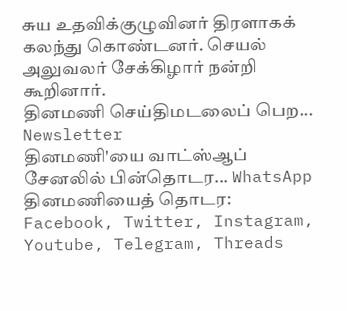சுய உதவிக்குழுவினர் திரளாகக் கலந்து கொண்டனர். செயல் அலுவலர் சேக்கிழார் நன்றி கூறினார்.
தினமணி செய்திமடலைப் பெற... Newsletter
தினமணி'யை வாட்ஸ்ஆப் சேனலில் பின்தொடர... WhatsApp
தினமணியைத் தொடர: Facebook, Twitter, Instagram, Youtube, Telegram, Threads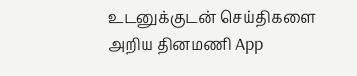உடனுக்குடன் செய்திகளை அறிய தினமணி App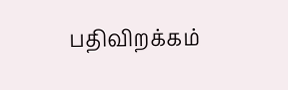பதிவிறக்கம்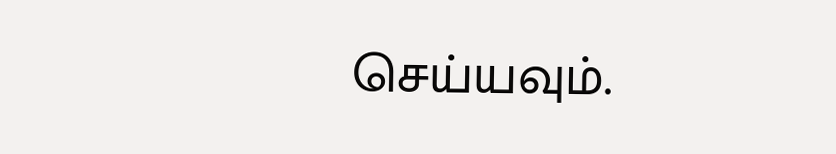செய்யவும்.